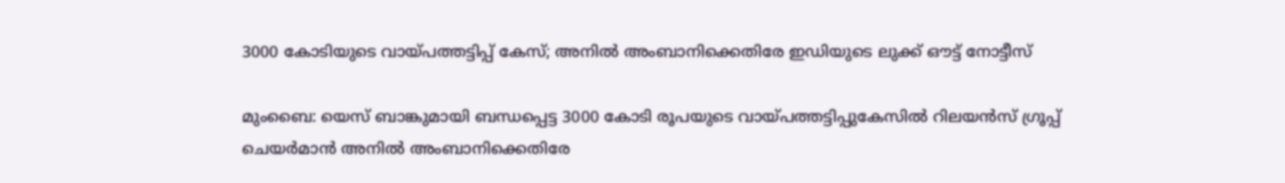3000 കോടിയുടെ വായ്പത്തട്ടിപ്പ് കേസ്; അനിൽ അംബാനിക്കെതിരേ ഇഡിയുടെ ലുക്ക് ഔട്ട് നോട്ടീസ്

മുംബൈ: യെസ് ബാങ്കുമായി ബന്ധപ്പെട്ട 3000 കോടി രൂപയുടെ വായ്പത്തട്ടിപ്പുകേസിൽ റിലയന്‍സ് ഗ്രൂപ്പ് ചെയര്‍മാന്‍ അനിൽ അംബാനിക്കെതിരേ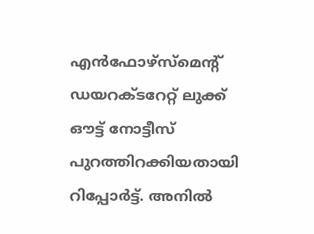എൻഫോഴ്സ്മെന്റ് ഡയറക്ടറേറ്റ് ലുക്ക് ഔട്ട് നോട്ടീസ് പുറത്തിറക്കിയതായി റിപ്പോർട്ട്. അനില്‍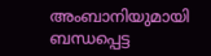അംബാനിയുമായി ബന്ധപ്പെട്ട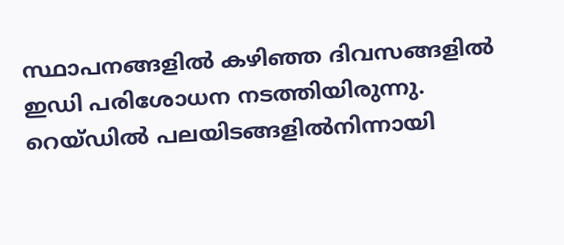സ്ഥാപനങ്ങളില്‍ കഴിഞ്ഞ ദിവസങ്ങളിൽ ഇഡി പരിശോധന നടത്തിയിരുന്നു. റെയ്ഡില്‍ പലയിടങ്ങളില്‍നിന്നായി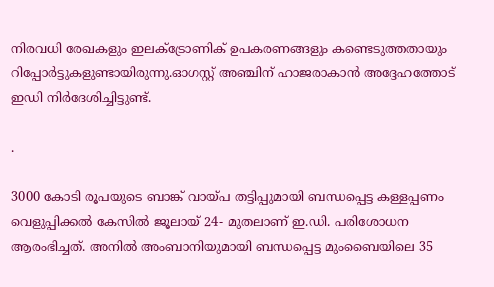നിരവധി രേഖകളും ഇലക്ട്രോണിക് ഉപകരണങ്ങളും കണ്ടെടുത്തതായും റിപ്പോര്‍ട്ടുകളുണ്ടായിരുന്നു.ഓഗസ്റ്റ് അഞ്ചിന് ഹാജരാകാന്‍ അദ്ദേഹത്തോട് ഇഡി നിര്‍ദേശിച്ചിട്ടുണ്ട്.

.

3000 കോടി രൂപയുടെ ബാങ്ക് വായ്പ തട്ടിപ്പുമായി ബന്ധപ്പെട്ട കള്ളപ്പണം വെളുപ്പിക്കല്‍ കേസില്‍ ജൂലായ് 24- മുതലാണ് ഇ.ഡി. പരിശോധന ആരംഭിച്ചത്. അനില്‍ അംബാനിയുമായി ബന്ധപ്പെട്ട മുംബൈയിലെ 35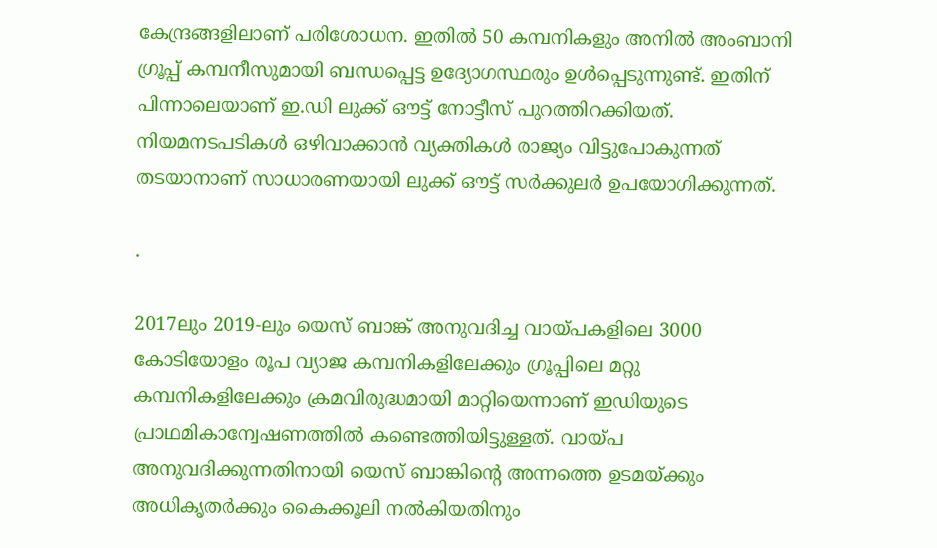കേന്ദ്രങ്ങളിലാണ് പരിശോധന. ഇതില്‍ 50 കമ്പനികളും അനില്‍ അംബാനി ഗ്രൂപ്പ് കമ്പനീസുമായി ബന്ധപ്പെട്ട ഉദ്യോഗസ്ഥരും ഉള്‍പ്പെടുന്നുണ്ട്. ഇതിന് പിന്നാലെയാണ് ഇ.ഡി ലുക്ക് ഔട്ട് നോട്ടീസ് പുറത്തിറക്കിയത്. നിയമനടപടികൾ ഒഴിവാക്കാൻ വ്യക്തികൾ രാജ്യം വിട്ടുപോകുന്നത് തടയാനാണ് സാധാരണയായി ലുക്ക് ഔട്ട് സർക്കുലർ ഉപയോഗിക്കുന്നത്.

.

2017ലും 2019-ലും യെസ് ബാങ്ക് അനുവദിച്ച വായ്പകളിലെ 3000 കോടിയോളം രൂപ വ്യാജ കമ്പനികളിലേക്കും ഗ്രൂപ്പിലെ മറ്റു കമ്പനികളിലേക്കും ക്രമവിരുദ്ധമായി മാറ്റിയെന്നാണ് ഇഡിയുടെ പ്രാഥമികാന്വേഷണത്തില്‍ കണ്ടെത്തിയിട്ടുള്ളത്. വായ്പ അനുവദിക്കുന്നതിനായി യെസ് ബാങ്കിന്റെ അന്നത്തെ ഉടമയ്ക്കും അധികൃതര്‍ക്കും കൈക്കൂലി നല്‍കിയതിനും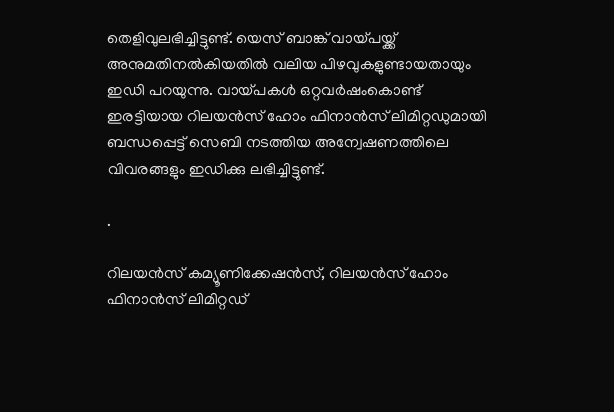തെളിവുലഭിച്ചിട്ടുണ്ട്. യെസ് ബാങ്ക് വായ്പയ്ക്ക് അനുമതിനല്‍കിയതില്‍ വലിയ പിഴവുകളുണ്ടായതായും ഇഡി പറയുന്നു. വായ്പകള്‍ ഒറ്റവര്‍ഷംകൊണ്ട് ഇരട്ടിയായ റിലയന്‍സ് ഹോം ഫിനാന്‍സ് ലിമിറ്റഡുമായി ബന്ധപ്പെട്ട് സെബി നടത്തിയ അന്വേഷണത്തിലെ വിവരങ്ങളും ഇഡിക്കു ലഭിച്ചിട്ടുണ്ട്.

.

റിലയന്‍സ് കമ്യൂണിക്കേഷന്‍സ്, റിലയന്‍സ് ഹോം ഫിനാന്‍സ് ലിമിറ്റഡ്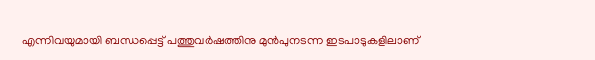എന്നിവയുമായി ബന്ധപ്പെട്ട് പത്തുവര്‍ഷത്തിനു മുന്‍പുനടന്ന ഇടപാടുകളിലാണ്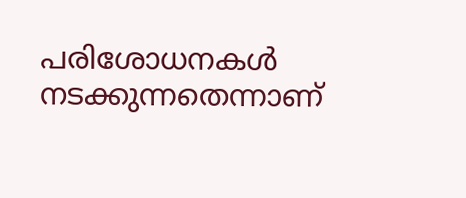പരിശോധനകള്‍ നടക്കുന്നതെന്നാണ്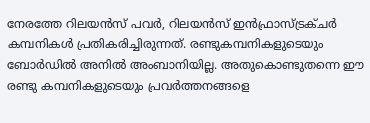നേരത്തേ റിലയന്‍സ് പവര്‍, റിലയന്‍സ് ഇന്‍ഫ്രാസ്ട്രക്ചര്‍ കമ്പനികള്‍ പ്രതികരിച്ചിരുന്നത്. രണ്ടുകമ്പനികളുടെയും ബോര്‍ഡില്‍ അനില്‍ അംബാനിയില്ല. അതുകൊണ്ടുതന്നെ ഈ രണ്ടു കമ്പനികളുടെയും പ്രവര്‍ത്തനങ്ങളെ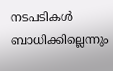നടപടികള്‍ ബാധിക്കില്ലെന്നും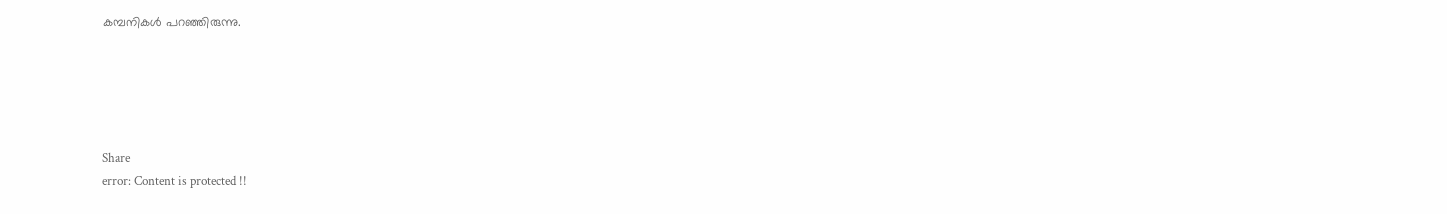കമ്പനികള്‍ പറഞ്ഞിരുന്നു.





Share
error: Content is protected !!